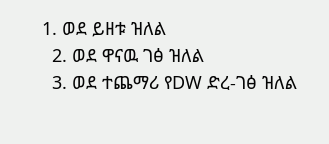1. ወደ ይዘቱ ዝለል
  2. ወደ ዋናዉ ገፅ ዝለል
  3. ወደ ተጨማሪ የDW ድረ-ገፅ ዝለል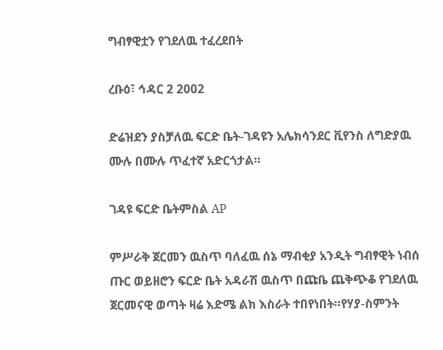ግብፃዊቷን የገደለዉ ተፈረደበት

ረቡዕ፣ ኅዳር 2 2002

ድሬዝደን ያስቻለዉ ፍርድ ቤት-ገዳዩን አሌክሳንደር ቪየንስ ለግድያዉ ሙሉ በሙሉ ጥፈተኛ አድርጎታል።

ገዳዩ ፍርድ ቤትምስል AP

ምሥራቅ ጀርመን ዉስጥ ባለፈዉ ሰኔ ማብቂያ አንዲት ግብፃዊት ነብሰ ጡር ወይዘሮን ፍርድ ቤት አዳራሽ ዉስጥ በጩቤ ጨቅጭቆ የገደለዉ ጀርመናዊ ወጣት ዛሬ እድሜ ልክ እስራት ተበየነበት።የሃያ-ስምንት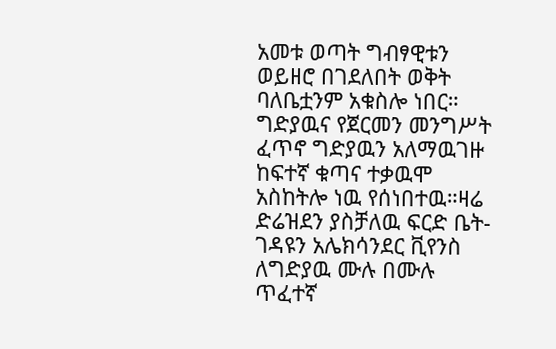አመቱ ወጣት ግብፃዊቱን ወይዘሮ በገደለበት ወቅት ባለቤቷንም አቁስሎ ነበር። ግድያዉና የጀርመን መንግሥት ፈጥኖ ግድያዉን አለማዉገዙ ከፍተኛ ቁጣና ተቃዉሞ አስከትሎ ነዉ የሰነበተዉ።ዛሬ ድሬዝደን ያስቻለዉ ፍርድ ቤት-ገዳዩን አሌክሳንደር ቪየንስ ለግድያዉ ሙሉ በሙሉ ጥፈተኛ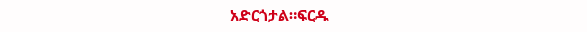አድርጎታል።ፍርዱ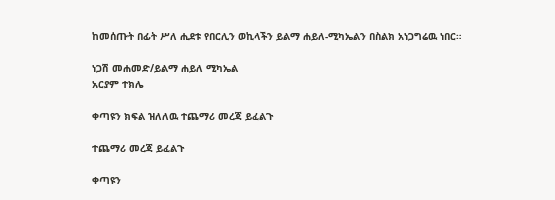ከመሰጡት በፊት ሥለ ሒደቱ የበርሊን ወኪላችን ይልማ ሐይለ-ሚካኤልን በስልክ አነጋግሬዉ ነበር።

ነጋሽ መሐመድ/ይልማ ሐይለ ሚካኤል
አርያም ተክሌ

ቀጣዩን ክፍል ዝለለዉ ተጨማሪ መረጃ ይፈልጉ

ተጨማሪ መረጃ ይፈልጉ

ቀጣዩን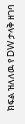ክፍል ዝለለዉ የ DW ታላቅ ዘገባ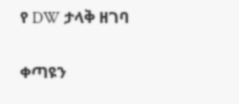የ DW ታላቅ ዘገባ

ቀጣዩን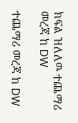ክፍል ዝለለዉ ተጨማሪ መረጃ ከ DW

ተጨማሪ መረጃ ከ DW